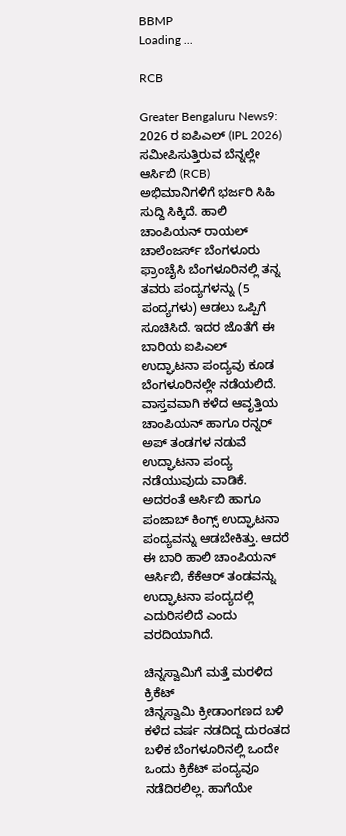BBMP
Loading ...

RCB

Greater Bengaluru News9: 2026 ರ ಐಪಿಎಲ್ (IPL 2026) ಸಮೀಪಿಸುತ್ತಿರುವ ಬೆನ್ನಲ್ಲೇ ಆರ್ಸಿಬಿ (RCB) ಅಭಿಮಾನಿಗಳಿಗೆ ಭರ್ಜರಿ ಸಿಹಿ ಸುದ್ದಿ ಸಿಕ್ಕಿದೆ. ಹಾಲಿ ಚಾಂಪಿಯನ್ ರಾಯಲ್ ಚಾಲೆಂಜರ್ಸ್ ಬೆಂಗಳೂರು ಫ್ರಾಂಚೈಸಿ ಬೆಂಗಳೂರಿನಲ್ಲಿ ತನ್ನ ತವರು ಪಂದ್ಯಗಳನ್ನು (5 ಪಂದ್ಯಗಳು) ಆಡಲು ಒಪ್ಪಿಗೆ ಸೂಚಿಸಿದೆ. ಇದರ ಜೊತೆಗೆ ಈ ಬಾರಿಯ ಐಪಿಎಲ್ ಉದ್ಘಾಟನಾ ಪಂದ್ಯವು ಕೂಡ ಬೆಂಗಳೂರಿನಲ್ಲೇ ನಡೆಯಲಿದೆ. ವಾಸ್ತವವಾಗಿ ಕಳೆದ ಆವೃತ್ತಿಯ ಚಾಂಪಿಯನ್ ಹಾಗೂ ರನ್ನರ್ ಅಪ್ ತಂಡಗಳ ನಡುವೆ ಉದ್ಘಾಟನಾ ಪಂದ್ಯ ನಡೆಯುವುದು ವಾಡಿಕೆ. ಅದರಂತೆ ಆರ್ಸಿಬಿ ಹಾಗೂ ಪಂಜಾಬ್ ಕಿಂಗ್ಸ್ ಉದ್ಘಾಟನಾ ಪಂದ್ಯವನ್ನು ಆಡಬೇಕಿತ್ತು. ಆದರೆ ಈ ಬಾರಿ ಹಾಲಿ ಚಾಂಪಿಯನ್ ಆರ್ಸಿಬಿ, ಕೆಕೆಆರ್ ತಂಡವನ್ನು ಉದ್ಘಾಟನಾ ಪಂದ್ಯದಲ್ಲಿ ಎದುರಿಸಲಿದೆ ಎಂದು ವರದಿಯಾಗಿದೆ.

ಚಿನ್ನಸ್ವಾಮಿಗೆ ಮತ್ತೆ ಮರಳಿದ ಕ್ರಿಕೆಟ್
ಚಿನ್ನಸ್ವಾಮಿ ಕ್ರೀಡಾಂಗಣದ ಬಳಿ ಕಳೆದ ವರ್ಷ ನಡದಿದ್ದ ದುರಂತದ ಬಳಿಕ ಬೆಂಗಳೂರಿನಲ್ಲಿ ಒಂದೇ ಒಂದು ಕ್ರಿಕೆಟ್ ಪಂದ್ಯವೂ ನಡೆದಿರಲಿಲ್ಲ. ಹಾಗೆಯೇ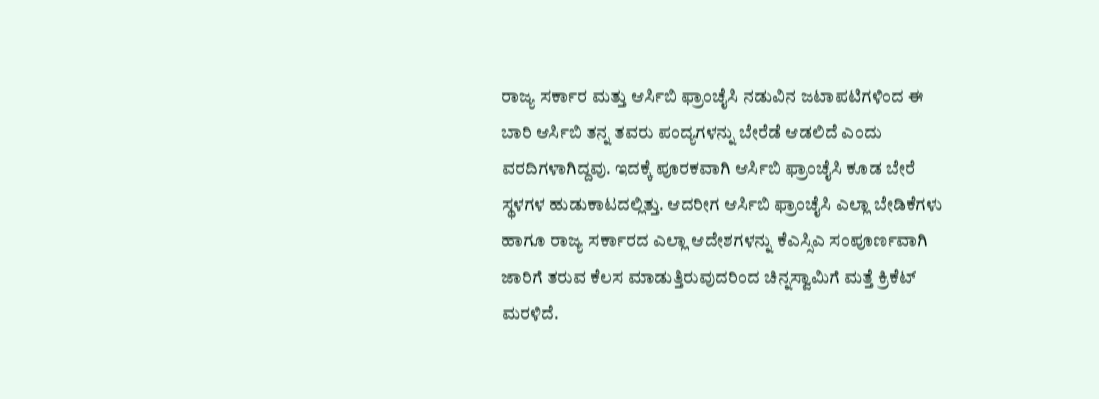ರಾಜ್ಯ ಸರ್ಕಾರ ಮತ್ತು ಆರ್ಸಿಬಿ ಫ್ರಾಂಚೈಸಿ ನಡುವಿನ ಜಟಾಪಟಿಗಳಿಂದ ಈ ಬಾರಿ ಆರ್ಸಿಬಿ ತನ್ನ ತವರು ಪಂದ್ಯಗಳನ್ನು ಬೇರೆಡೆ ಆಡಲಿದೆ ಎಂದು ವರದಿಗಳಾಗಿದ್ದವು. ಇದಕ್ಕೆ ಪೂರಕವಾಗಿ ಆರ್ಸಿಬಿ ಫ್ರಾಂಚೈಸಿ ಕೂಡ ಬೇರೆ ಸ್ಥಳಗಳ ಹುಡುಕಾಟದಲ್ಲಿತ್ತು. ಆದರೀಗ ಆರ್ಸಿಬಿ ಫ್ರಾಂಚೈಸಿ ಎಲ್ಲಾ ಬೇಡಿಕೆಗಳು ಹಾಗೂ ರಾಜ್ಯ ಸರ್ಕಾರದ ಎಲ್ಲಾ ಆದೇಶಗಳನ್ನು ಕೆಎಸ್ಸಿಎ ಸಂಪೂರ್ಣವಾಗಿ ಜಾರಿಗೆ ತರುವ ಕೆಲಸ ಮಾಡುತ್ತಿರುವುದರಿಂದ ಚಿನ್ನಸ್ವಾಮಿಗೆ ಮತ್ತೆ ಕ್ರಿಕೆಟ್ ಮರಳಿದೆ.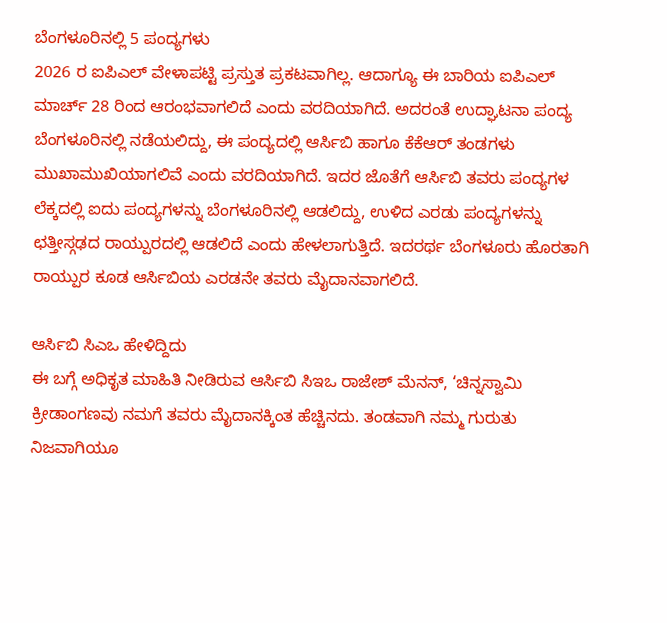ಬೆಂಗಳೂರಿನಲ್ಲಿ 5 ಪಂದ್ಯಗಳು
2026 ರ ಐಪಿಎಲ್ ವೇಳಾಪಟ್ಟಿ ಪ್ರಸ್ತುತ ಪ್ರಕಟವಾಗಿಲ್ಲ. ಆದಾಗ್ಯೂ ಈ ಬಾರಿಯ ಐಪಿಎಲ್ ಮಾರ್ಚ್ 28 ರಿಂದ ಆರಂಭವಾಗಲಿದೆ ಎಂದು ವರದಿಯಾಗಿದೆ. ಅದರಂತೆ ಉದ್ಘಾಟನಾ ಪಂದ್ಯ ಬೆಂಗಳೂರಿನಲ್ಲಿ ನಡೆಯಲಿದ್ದು, ಈ ಪಂದ್ಯದಲ್ಲಿ ಆರ್ಸಿಬಿ ಹಾಗೂ ಕೆಕೆಆರ್ ತಂಡಗಳು ಮುಖಾಮುಖಿಯಾಗಲಿವೆ ಎಂದು ವರದಿಯಾಗಿದೆ. ಇದರ ಜೊತೆಗೆ ಆರ್ಸಿಬಿ ತವರು ಪಂದ್ಯಗಳ ಲೆಕ್ಕದಲ್ಲಿ ಐದು ಪಂದ್ಯಗಳನ್ನು ಬೆಂಗಳೂರಿನಲ್ಲಿ ಆಡಲಿದ್ದು, ಉಳಿದ ಎರಡು ಪಂದ್ಯಗಳನ್ನು ಛತ್ತೀಸ್ಗಢದ ರಾಯ್ಪುರದಲ್ಲಿ ಆಡಲಿದೆ ಎಂದು ಹೇಳಲಾಗುತ್ತಿದೆ. ಇದರರ್ಥ ಬೆಂಗಳೂರು ಹೊರತಾಗಿ ರಾಯ್ಪುರ ಕೂಡ ಆರ್ಸಿಬಿಯ ಎರಡನೇ ತವರು ಮೈದಾನವಾಗಲಿದೆ.

ಆರ್ಸಿಬಿ ಸಿಎಒ ಹೇಳಿದ್ದಿದು
ಈ ಬಗ್ಗೆ ಅಧಿಕೃತ ಮಾಹಿತಿ ನೀಡಿರುವ ಆರ್ಸಿಬಿ ಸಿಇಒ ರಾಜೇಶ್ ಮೆನನ್, ‘ಚಿನ್ನಸ್ವಾಮಿ ಕ್ರೀಡಾಂಗಣವು ನಮಗೆ ತವರು ಮೈದಾನಕ್ಕಿಂತ ಹೆಚ್ಚಿನದು. ತಂಡವಾಗಿ ನಮ್ಮ ಗುರುತು ನಿಜವಾಗಿಯೂ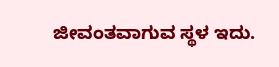ಜೀವಂತವಾಗುವ ಸ್ಥಳ ಇದು.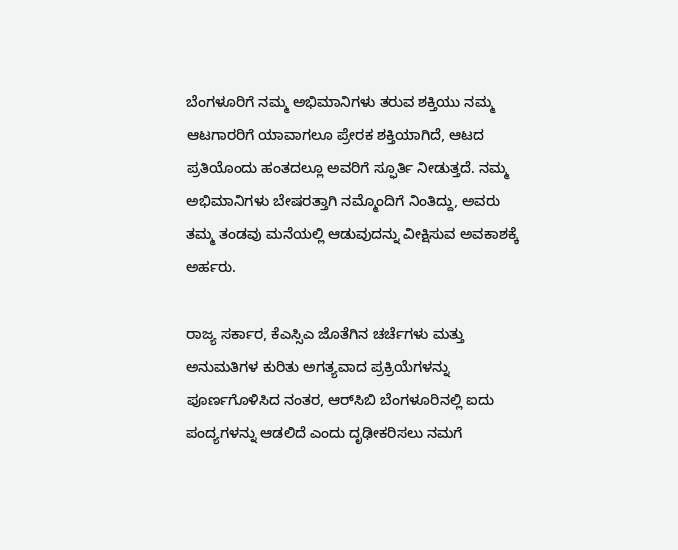ಬೆಂಗಳೂರಿಗೆ ನಮ್ಮ ಅಭಿಮಾನಿಗಳು ತರುವ ಶಕ್ತಿಯು ನಮ್ಮ ಆಟಗಾರರಿಗೆ ಯಾವಾಗಲೂ ಪ್ರೇರಕ ಶಕ್ತಿಯಾಗಿದೆ, ಆಟದ ಪ್ರತಿಯೊಂದು ಹಂತದಲ್ಲೂ ಅವರಿಗೆ ಸ್ಫೂರ್ತಿ ನೀಡುತ್ತದೆ. ನಮ್ಮ ಅಭಿಮಾನಿಗಳು ಬೇಷರತ್ತಾಗಿ ನಮ್ಮೊಂದಿಗೆ ನಿಂತಿದ್ದು, ಅವರು ತಮ್ಮ ತಂಡವು ಮನೆಯಲ್ಲಿ ಆಡುವುದನ್ನು ವೀಕ್ಷಿಸುವ ಅವಕಾಶಕ್ಕೆ ಅರ್ಹರು.

ರಾಜ್ಯ ಸರ್ಕಾರ, ಕೆಎಸ್ಸಿಎ ಜೊತೆಗಿನ ಚರ್ಚೆಗಳು ಮತ್ತು ಅನುಮತಿಗಳ ಕುರಿತು ಅಗತ್ಯವಾದ ಪ್ರಕ್ರಿಯೆಗಳನ್ನು ಪೂರ್ಣಗೊಳಿಸಿದ ನಂತರ, ಆರ್‌ಸಿಬಿ ಬೆಂಗಳೂರಿನಲ್ಲಿ ಐದು ಪಂದ್ಯಗಳನ್ನು ಆಡಲಿದೆ ಎಂದು ದೃಢೀಕರಿಸಲು ನಮಗೆ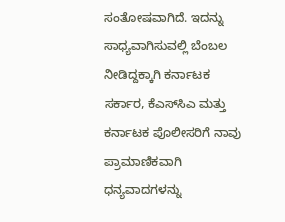ಸಂತೋಷವಾಗಿದೆ. ಇದನ್ನು ಸಾಧ್ಯವಾಗಿಸುವಲ್ಲಿ ಬೆಂಬಲ ನೀಡಿದ್ದಕ್ಕಾಗಿ ಕರ್ನಾಟಕ ಸರ್ಕಾರ, ಕೆಎಸ್‌ಸಿಎ ಮತ್ತು ಕರ್ನಾಟಕ ಪೊಲೀಸರಿಗೆ ನಾವು ಪ್ರಾಮಾಣಿಕವಾಗಿ ಧನ್ಯವಾದಗಳನ್ನು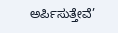ಅರ್ಪಿಸುತ್ತೇವೆ’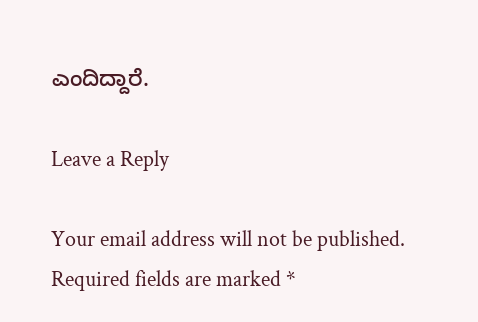ಎಂದಿದ್ದಾರೆ.

Leave a Reply

Your email address will not be published. Required fields are marked *